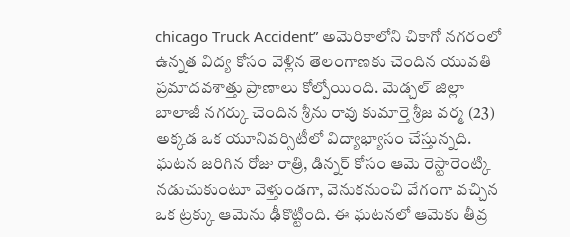chicago Truck Accident” అమెరికాలోని చికాగో నగరంలో ఉన్నత విద్య కోసం వెళ్లిన తెలంగాణకు చెందిన యువతి ప్రమాదవశాత్తు ప్రాణాలు కోల్పోయింది. మెడ్చల్ జిల్లా బాలాజీ నగర్కు చెందిన శ్రీను రావు కుమార్తె శ్రీజ వర్మ (23) అక్కడ ఒక యూనివర్సిటీలో విద్యాభ్యాసం చేస్తున్నది.
ఘటన జరిగిన రోజు రాత్రి, డిన్నర్ కోసం ఆమె రెస్టారెంట్కి నడుచుకుంటూ వెళ్తుండగా, వెనుకనుంచి వేగంగా వచ్చిన ఒక ట్రక్కు ఆమెను ఢీకొట్టింది. ఈ ఘటనలో ఆమెకు తీవ్ర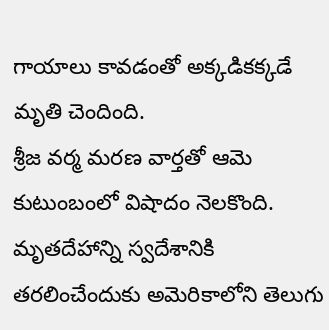గాయాలు కావడంతో అక్కడికక్కడే మృతి చెందింది.
శ్రీజ వర్మ మరణ వార్తతో ఆమె కుటుంబంలో విషాదం నెలకొంది. మృతదేహాన్ని స్వదేశానికి తరలించేందుకు అమెరికాలోని తెలుగు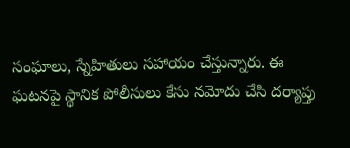సంఘాలు, స్నేహితులు సహాయం చేస్తున్నారు. ఈ ఘటనపై స్థానిక పోలీసులు కేసు నమోదు చేసి దర్యాప్తు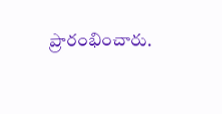ప్రారంభించారు.